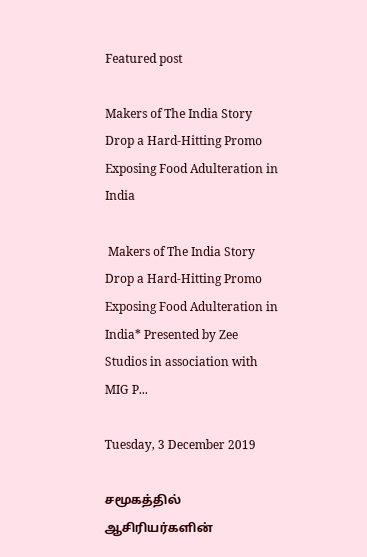Featured post

Makers of The India Story Drop a Hard-Hitting Promo Exposing Food Adulteration in India

 Makers of The India Story Drop a Hard-Hitting Promo Exposing Food Adulteration in India* Presented by Zee Studios in association with MIG P...

Tuesday, 3 December 2019

சமூகத்தில் ஆசிரியர்களின்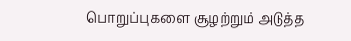பொறுப்புகளை சூழற்றும் அடுத்த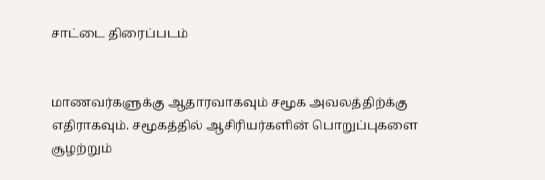சாட்டை திரைப்படம்


மாணவர்களுக்கு ஆதாரவாகவும் சமூக அவலத்திற்க்கு எதிராகவும். சமூகத்தில் ஆசிரியர்களின் பொறுப்புகளை சூழற்றும்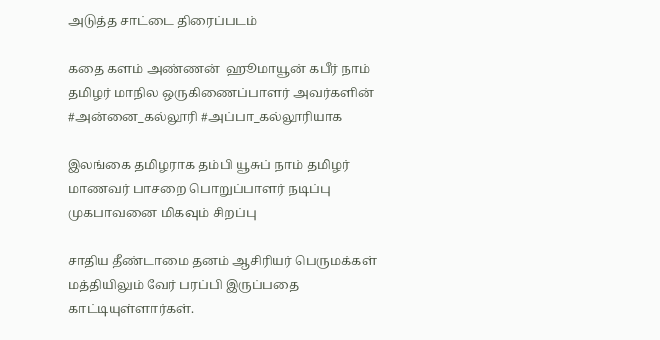அடுத்த சாட்டை திரைப்படம்

கதை களம் அண்ணன்  ஹூமாயூன் கபீர் நாம் தமிழர் மாநில ஒருகிணைப்பாளர் அவர்களின் #அன்னை_கல்லூரி #அப்பா_கல்லூரியாக

இலங்கை தமிழராக தம்பி யூசுப் நாம் தமிழர் மாணவர் பாசறை பொறுப்பாளர் நடிப்பு முகபாவனை மிகவும் சிறப்பு

சாதிய தீண்டாமை தனம் ஆசிரியர் பெருமக்கள் மத்தியிலும் வேர் பரப்பி இருப்பதை காட்டியுள்ளார்கள்.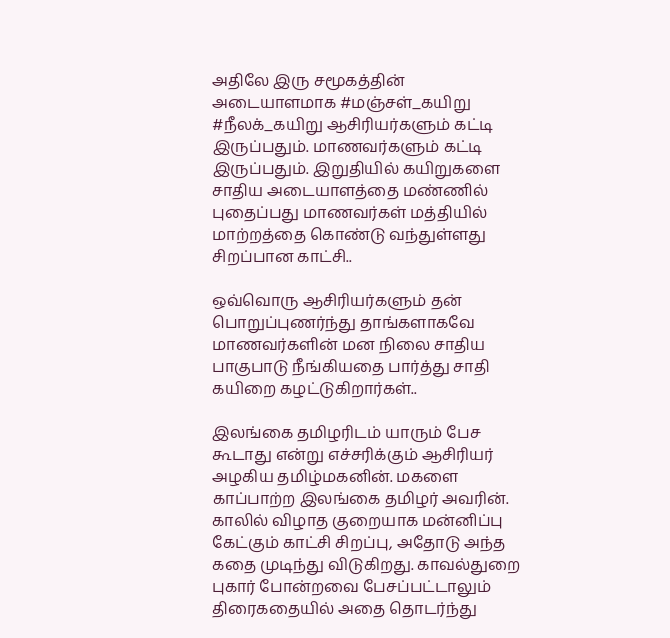அதிலே இரு சமூகத்தின் அடையாளமாக #மஞ்சள்_கயிறு #நீலக்_கயிறு ஆசிரியர்களும் கட்டி இருப்பதும். மாணவர்களும் கட்டி இருப்பதும். இறுதியில் கயிறுகளை சாதிய அடையாளத்தை மண்ணில் புதைப்பது மாணவர்கள் மத்தியில் மாற்றத்தை கொண்டு வந்துள்ளது சிறப்பான காட்சி..

ஒவ்வொரு ஆசிரியர்களும் தன் பொறுப்புணர்ந்து தாங்களாகவே மாணவர்களின் மன நிலை சாதிய பாகுபாடு நீங்கியதை பார்த்து சாதி கயிறை கழட்டுகிறார்கள்..

இலங்கை தமிழரிடம் யாரும் பேச கூடாது என்று எச்சரிக்கும் ஆசிரியர் அழகிய தமிழ்மகனின். மகளை காப்பாற்ற இலங்கை தமிழர் அவரின். காலில் விழாத குறையாக மன்னிப்பு கேட்கும் காட்சி சிறப்பு, அதோடு அந்த கதை முடிந்து விடுகிறது. காவல்துறை புகார் போன்றவை பேசப்பட்டாலும் திரைகதையில் அதை தொடர்ந்து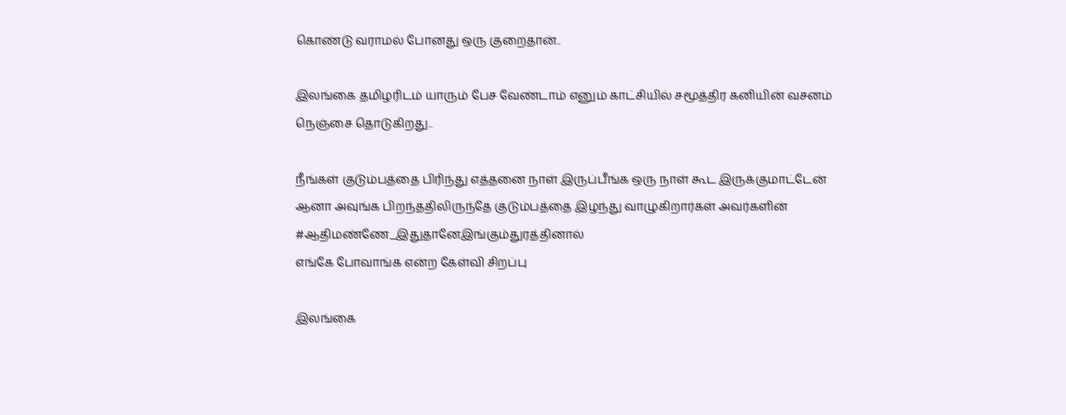கொண்டு வராமல் போனது ஒரு குறைதான்..

இலங்கை தமிழரிடம் யாரும் பேச வேண்டாம் எனும் காட்சியில் சமூத்திர கனியின் வசனம்
நெஞ்சை தொடுகிறது..

நீங்கள் குடும்பத்தை பிரிந்து எத்தனை நாள் இருப்பீங்க ஒரு நாள் கூட இருக்குமாட்டேன்
ஆனா அவுங்க பிறந்ததிலிருந்தே குடும்பத்தை இழந்து வாழுகிறார்கள் அவர்களின் #ஆதிமண்ணே_இதுதானேஇங்கும்துரத்தினால்
எங்கே போவாங்க என்ற கேள்வி சிறப்பு

இலங்கை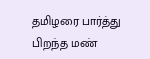தமிழரை பார்த்து பிறந்த மண்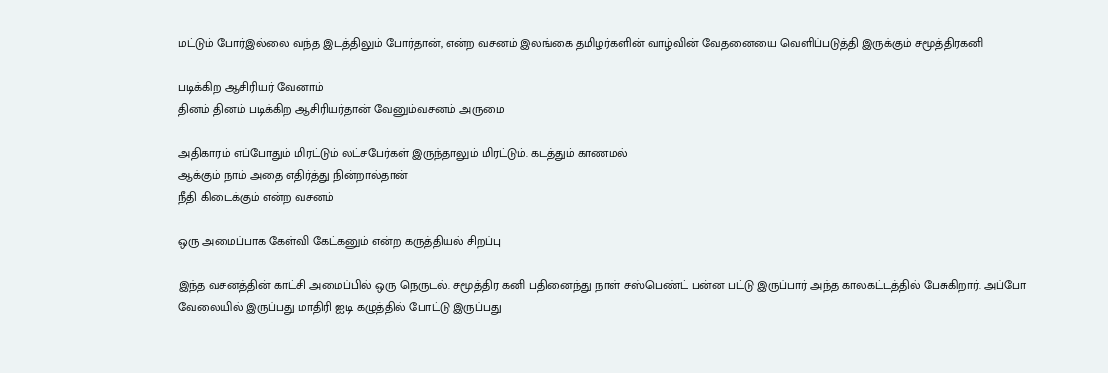மட்டும் போர்இல்லை வந்த இடத்திலும் போர்தான், என்ற வசனம் இலங்கை தமிழர்களின் வாழ்வின் வேதனையை வெளிப்படுத்தி இருக்கும் சமூத்திரகனி

படிக்கிற ஆசிரியர் வேனாம்
தினம் தினம் படிக்கிற ஆசிரியர்தான் வேனும்வசனம் அருமை

அதிகாரம் எப்போதும் மிரட்டும் லட்சபேர்கள் இருந்தாலும் மிரட்டும். கடத்தும் காணமல்
ஆக்கும் நாம் அதை எதிர்த்து நின்றால்தான்
நீதி கிடைக்கும் என்ற வசனம்

ஒரு அமைப்பாக கேள்வி கேட்கனும் என்ற கருத்தியல் சிறப்பு

இந்த வசனத்தின் காட்சி அமைப்பில் ஒரு நெருடல். சமூத்திர கனி பதினைந்து நாள் சஸ்பெண்ட் பன்ன பட்டு இருப்பார் அந்த காலகட்டத்தில் பேசுகிறார். அப்போ வேலையில் இருப்பது மாதிரி ஐடி கழுத்தில் போட்டு இருப்பது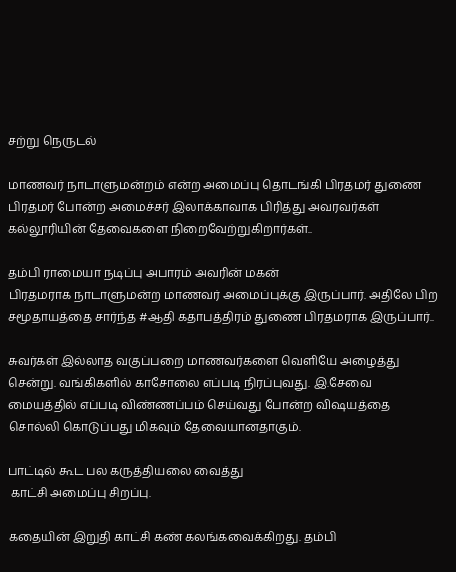சற்று நெருடல்

மாணவர் நாடாளுமன்றம் என்ற அமைப்பு தொடங்கி பிரதமர் துணை பிரதமர் போன்ற அமைச்சர் இலாக்காவாக பிரித்து அவரவர்கள்
கல்லூரியின் தேவைகளை நிறைவேற்றுகிறார்கள்..

தம்பி ராமையா நடிப்பு அபாரம் அவரின் மகன்
பிரதமராக நாடாளுமன்ற மாணவர் அமைப்புக்கு இருப்பார். அதிலே பிற சமூதாயத்தை சார்ந்த #ஆதி கதாபத்திரம் துணை பிரதமராக இருப்பார்..

சுவர்கள் இல்லாத வகுப்பறை மாணவர்களை வெளியே அழைத்து சென்று. வங்கிகளில் காசோலை எப்படி நிரப்புவது. இ.சேவை மையத்தில் எப்படி விண்ணப்பம் செய்வது போன்ற விஷயத்தை சொல்லி கொடுப்பது மிகவும் தேவையானதாகும்.

பாட்டில் கூட பல கருத்தியலை வைத்து
 காட்சி அமைப்பு சிறப்பு.

கதையின் இறுதி காட்சி கண் கலங்கவைக்கிறது. தம்பி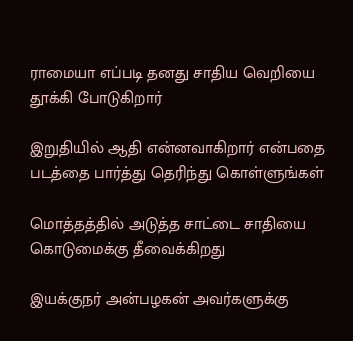ராமையா எப்படி தனது சாதிய வெறியை தூக்கி போடுகிறார்

இறுதியில் ஆதி என்னவாகிறார் என்பதை படத்தை பார்த்து தெரிந்து கொள்ளுங்கள்

மொத்தத்தில் அடுத்த சாட்டை சாதியை கொடுமைக்கு தீவைக்கிறது

இயக்குநர் அன்பழகன் அவர்களுக்கு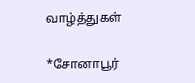வாழ்த்துகள்

*சோனாபூர்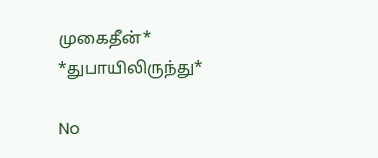முகைதீன்*
*துபாயிலிருந்து*

No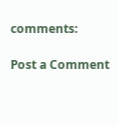comments:

Post a Comment